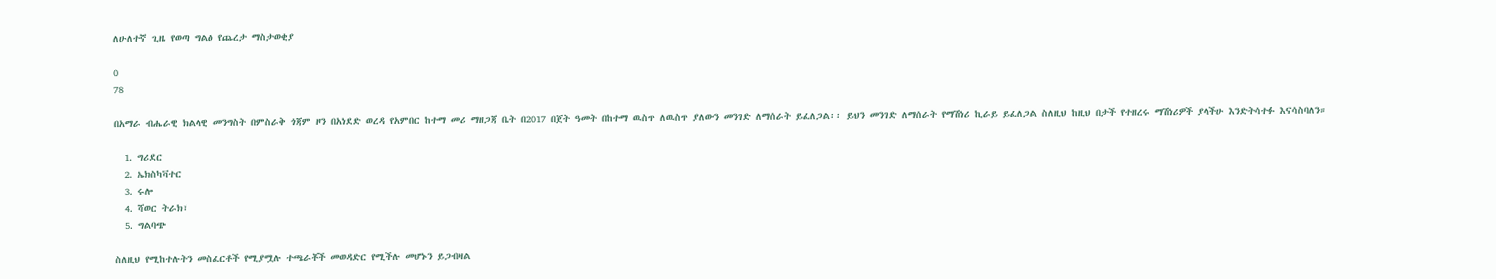ለሁለተኛ ጊዜ የወጣ ግልፅ የጨረታ ማስታወቂያ

0
78

በአማራ ብሔራዊ ክልላዊ መንግስት በምስራቅ ጎጃም ዞን በአነደድ ወረዳ የአምበር ከተማ መሪ ማዘጋጃ ቤት በ2017 በጀት ዓመት በከተማ ዉስጥ ለዉስጥ ያለውን መንገድ ለማሰራት ይፈለጋል፡፡ ይህን መንገድ ለማሰራት የማሽነሪ ኪራይ ይፈለጋል ስለዚህ ከዚህ በታች የተዘረሩ ማሽነሪዎች ያላችሁ እንድትሳተፉ እናሳስባለን።

  1. ግሪደር
  2. ኤክስካቫተር
  3. ሩሎ
  4. ሻወር ትራክ፣
  5. ግልባጭ

ስለዚህ የሚከተሉትን መስፈርቶች የሚያሟሉ ተጫራቾች መወዳድር የሚችሉ መሆኑን ይጋብዛል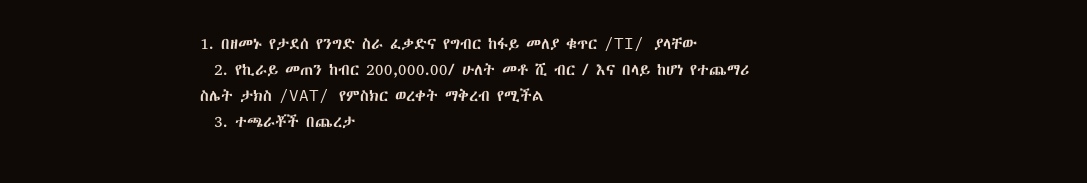1. በዘመኑ የታደሰ የንግድ ስራ ፈቃድና የግብር ከፋይ መለያ ቁጥር /TI/ ያላቸው
  2. የኪራይ መጠን ከብር 200,000.00/ ሁለት መቶ ሺ ብር / እና በላይ ከሆነ የተጨማሪ ስሌት ታክስ /VAT/ የምስክር ወረቀት ማቅረብ የሚችል
  3. ተጫራቾች በጨረታ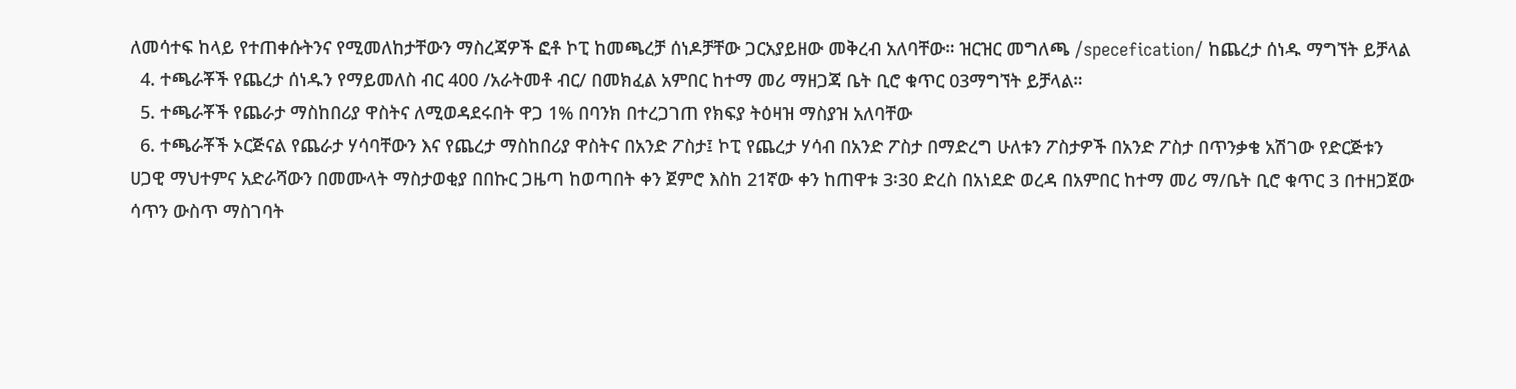ለመሳተፍ ከላይ የተጠቀሱትንና የሚመለከታቸውን ማስረጃዎች ፎቶ ኮፒ ከመጫረቻ ሰነዶቻቸው ጋርአያይዘው መቅረብ አለባቸው። ዝርዝር መግለጫ /specefication/ ከጨረታ ሰነዱ ማግኘት ይቻላል
  4. ተጫራቾች የጨረታ ሰነዱን የማይመለስ ብር 400 /አራትመቶ ብር/ በመክፈል አምበር ከተማ መሪ ማዘጋጃ ቤት ቢሮ ቁጥር 03ማግኘት ይቻላል።
  5. ተጫራቾች የጨራታ ማስከበሪያ ዋስትና ለሚወዳደሩበት ዋጋ 1% በባንክ በተረጋገጠ የክፍያ ትዕዛዝ ማስያዝ አለባቸው
  6. ተጫራቾች ኦርጅናል የጨራታ ሃሳባቸውን እና የጨረታ ማስከበሪያ ዋስትና በአንድ ፖስታ፤ ኮፒ የጨረታ ሃሳብ በአንድ ፖስታ በማድረግ ሁለቱን ፖስታዎች በአንድ ፖስታ በጥንቃቄ አሽገው የድርጅቱን ሀጋዊ ማህተምና አድራሻውን በመሙላት ማስታወቂያ በበኩር ጋዜጣ ከወጣበት ቀን ጀምሮ እስከ 21ኛው ቀን ከጠዋቱ 3፡30 ድረስ በአነደድ ወረዳ በአምበር ከተማ መሪ ማ/ቤት ቢሮ ቁጥር 3 በተዘጋጀው ሳጥን ውስጥ ማስገባት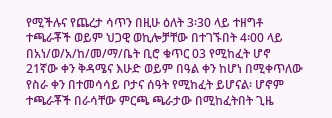የሚችሉና የጨረታ ሳጥን በዚሁ ዕለት 3፡30 ላይ ተዘግቶ ተጫራቾች ወይም ህጋዊ ወኪሎቻቸው በተገኙበት 4፡00 ላይ በአነ/ወ/አ/ከ/መ/ማ/ቤት ቢሮ ቁጥር 03 የሚከፈት ሆኖ 21ኛው ቀን ቅዳሜና እሁድ ወይም በዓል ቀን ከሆነ በሚቀጥለው የስራ ቀን በተመሳሳይ ቦታና ሰዓት የሚከፈት ይሆናል፡ ሆኖም ተጫራቾች በራሳቸው ምርጫ ጫራታው በሚከፈትበት ጊዜ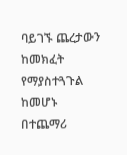ባይገኙ ጨረታውን ከመክፈት የማያስተጓጉል ከመሆኑ በተጨማሪ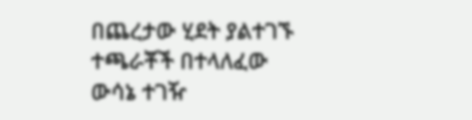በጨረታው ሂደት ያልተገኙ ተጫራቾች በተላለፈው ውሳኔ ተገዥ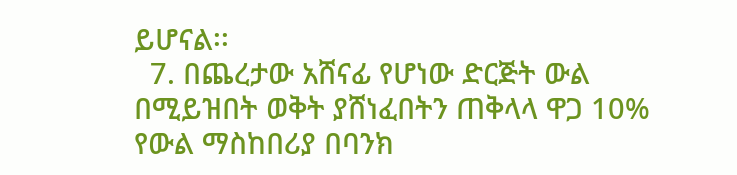ይሆናል፡፡
  7. በጨረታው አሸናፊ የሆነው ድርጅት ውል በሚይዝበት ወቅት ያሸነፈበትን ጠቅላላ ዋጋ 10% የውል ማስከበሪያ በባንክ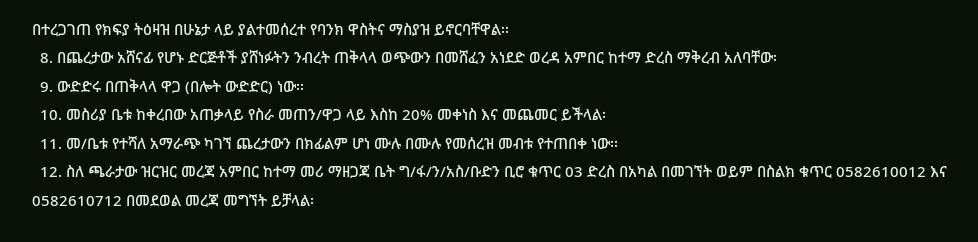በተረጋገጠ የክፍያ ትዕዛዝ በሁኔታ ላይ ያልተመሰረተ የባንክ ዋስትና ማስያዝ ይኖርባቸዋል፡፡
  8. በጨረታው አሸናፊ የሆኑ ድርጅቶች ያሸነፉትን ንብረት ጠቅላላ ወጭውን በመሸፈን አነደድ ወረዳ አምበር ከተማ ድረስ ማቅረብ አለባቸው፡
  9. ውድድሩ በጠቅላላ ዋጋ (በሎት ውድድር) ነው፡፡
  10. መስሪያ ቤቱ ከቀረበው አጠቃላይ የስራ መጠን/ዋጋ ላይ እስከ 20% መቀነስ እና መጨመር ይችላል፡
  11. መ/ቤቱ የተሻለ አማራጭ ካገኘ ጨረታውን በክፊልም ሆነ ሙሉ በሙሉ የመሰረዝ መብቱ የተጠበቀ ነው፡፡
  12. ስለ ጫራታው ዝርዝር መረጃ አምበር ከተማ መሪ ማዘጋጃ ቤት ግ/ፋ/ን/አስ/ቡድን ቢሮ ቁጥር 03 ድረስ በአካል በመገኘት ወይም በስልክ ቁጥር 0582610012 እና 0582610712 በመደወል መረጃ መግኘት ይቻላል፡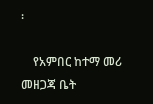፡

    የአምበር ከተማ መሪ መዘጋጃ ቤት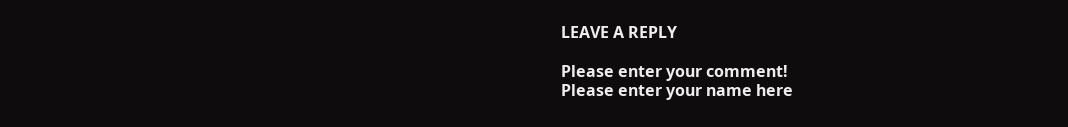LEAVE A REPLY

Please enter your comment!
Please enter your name here